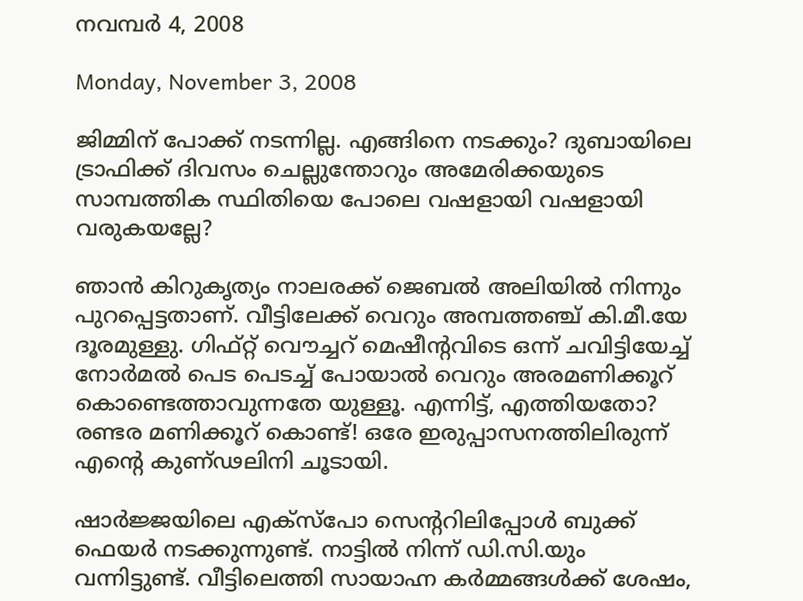നവമ്പര്‍ 4, 2008

Monday, November 3, 2008

ജിമ്മിന് പോക്ക് നടന്നില്ല. എങ്ങിനെ നടക്കും? ദുബായിലെ ട്രാഫിക്ക് ദിവസം ചെല്ലുന്തോറും അമേരിക്കയുടെ സാമ്പത്തിക സ്ഥിതിയെ പോലെ വഷളായി വഷളായി വരുകയല്ലേ?

ഞാന്‍ കിറുകൃത്യം നാലരക്ക് ജെബല്‍ അലിയില്‍ നിന്നും പുറപ്പെട്ടതാണ്. വീട്ടിലേക്ക് വെറും അമ്പത്തഞ്ച് കി.മീ.യേ ദൂരമുള്ളു. ഗിഫ്റ്റ് വൌച്ചറ് മെഷീന്റവിടെ ഒന്ന് ചവിട്ടിയേച്ച് നോര്‍മല്‍ പെട പെടച്ച് പോയാല്‍ വെറും അരമണിക്കൂറ് കൊണ്ടെത്താവുന്നതേ യുള്ളൂ. എന്നിട്ട്, എത്തിയതോ? രണ്ടര മണിക്കൂറ് കൊണ്ട്! ഒരേ ഇരുപ്പാസനത്തിലിരുന്ന് എന്റെ കുണ്ഢലിനി ചൂടായി.

ഷാര്‍ജ്ജയിലെ എക്സ്പോ സെന്ററിലിപ്പോള്‍ ബുക്ക് ഫെയര്‍ നടക്കുന്നുണ്ട്. നാട്ടില്‍ നിന്ന് ഡി.സി.യും വന്നിട്ടുണ്ട്. വീട്ടിലെത്തി സായാഹ്ന കര്‍‍മ്മങ്ങള്‍ക്ക് ശേഷം,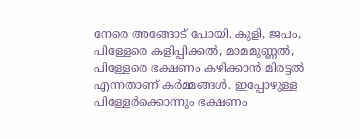നേരെ അങ്ങോട് പോയി. കുളി, ജപം, പിള്ളേരെ കളിപ്പിക്കല്‍, മാമമുണ്ണല്‍, പിള്ളേരെ ഭക്ഷണം കഴിക്കാന്‍ മിരട്ടല്‍ എന്നതാണ് കര്‍മ്മങ്ങള്‍. ഇപ്പോഴുള്ള പിള്ളേര്‍ക്കൊന്നും ഭക്ഷണം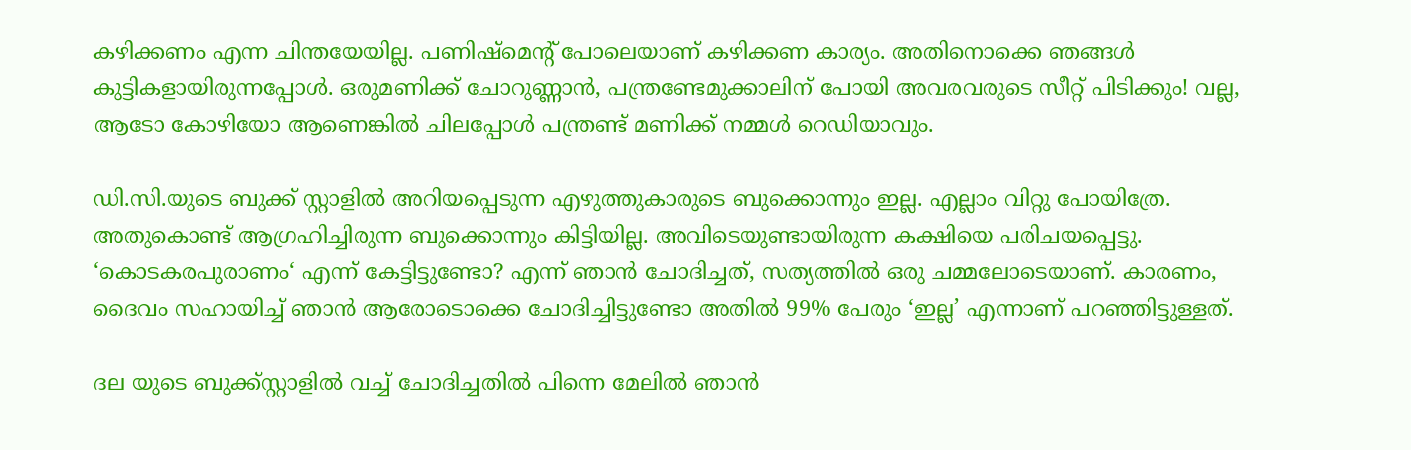കഴിക്കണം എന്ന ചിന്തയേയില്ല. പണിഷ്മെന്റ് പോലെയാണ് കഴിക്കണ കാര്യം. അതിനൊക്കെ ഞങ്ങള്‍ കുട്ടികളായിരുന്നപ്പോള്‍. ഒരുമണിക്ക് ചോറുണ്ണാന്‍, പന്ത്രണ്ടേമുക്കാലിന് പോയി അവരവരുടെ സീറ്റ് പിടിക്കും! വല്ല, ആടോ കോഴിയോ ആണെങ്കില്‍ ചിലപ്പോള്‍ പന്ത്രണ്ട് മണിക്ക് നമ്മള്‍ റെഡിയാവും.

ഡി.സി.യുടെ ബുക്ക് സ്റ്റാളില്‍ അറിയപ്പെടുന്ന എഴുത്തുകാരുടെ ബുക്കൊന്നും ഇല്ല. എല്ലാം വിറ്റു പോയിത്രേ. അതുകൊണ്ട് ആഗ്രഹിച്ചിരുന്ന ബുക്കൊന്നും കിട്ടിയില്ല. അവിടെയുണ്ടായിരുന്ന കക്ഷിയെ പരിചയപ്പെട്ടു. ‘കൊടകരപുരാണം‘ എന്ന് കേട്ടിട്ടുണ്ടോ? എന്ന് ഞാന്‍ ചോദിച്ചത്, സത്യത്തില്‍ ഒരു ചമ്മലോടെയാണ്. കാരണം, ദൈവം സഹായിച്ച് ഞാന്‍ ആരോടൊക്കെ ചോദിച്ചിട്ടുണ്ടോ അതില്‍ 99% പേരും ‘ഇല്ല’ എന്നാണ് പറഞ്ഞിട്ടുള്ളത്.

ദല യുടെ ബുക്ക്സ്റ്റാളില്‍ വച്ച് ചോദിച്ചതില്‍ പിന്നെ മേലില്‍ ഞാന്‍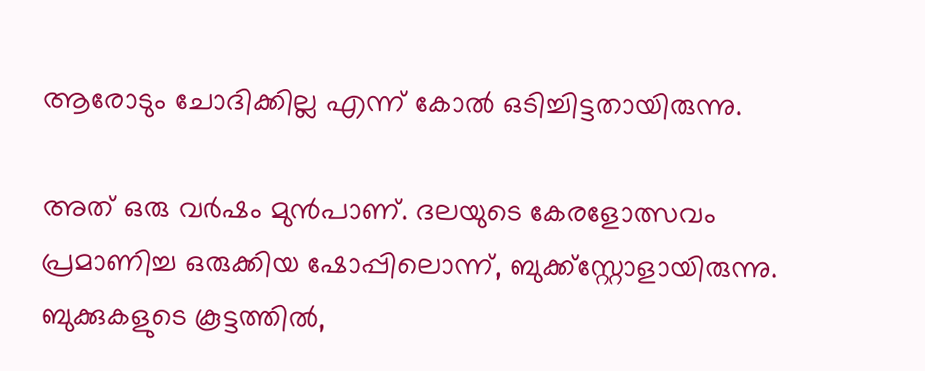ആരോടും ചോദിക്കില്ല എന്ന് കോല്‍ ഒടിച്ചിട്ടതായിരുന്നു.

അത് ഒരു വര്‍ഷം മുന്‍പാണ്. ദലയുടെ കേരളോത്സവം പ്രമാണിച്ച ഒരുക്കിയ ഷോപ്പിലൊന്ന്, ബുക്ക്സ്റ്റോളായിരുന്നു. ബുക്കുകളുടെ കൂട്ടത്തില്‍,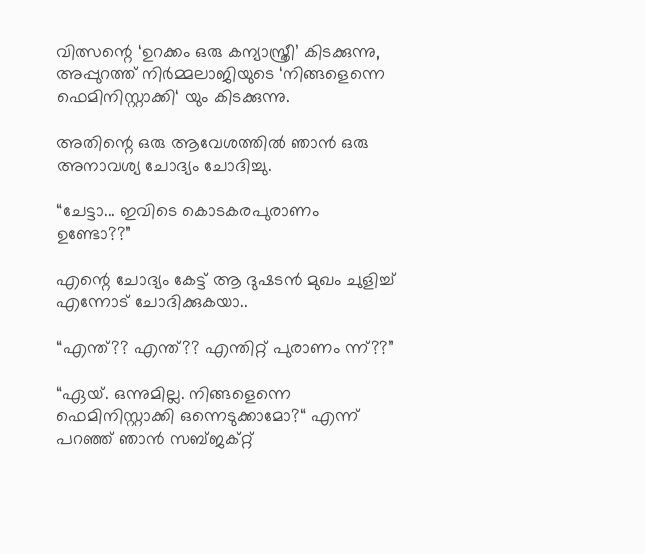വിത്സന്റെ ‘ഉറക്കം ഒരു കന്യാസ്ത്രീ’ കിടക്കുന്നു, അപ്പുറത്ത് നിര്‍മ്മലാജിയുടെ ‘നിങ്ങളെന്നെ ഫെമിനിസ്റ്റാക്കി‘ യും കിടക്കുന്നു.

അതിന്റെ ഒരു ആവേശത്തില്‍ ഞാന്‍ ഒരു അനാവശ്യ ചോദ്യം ചോദിച്ചു.

“ചേട്ടാ... ഇവിടെ കൊടകരപുരാണം ഉണ്ടോ??”

എന്റെ ചോദ്യം കേട്ട് ആ ദുഷടന്‍ മുഖം ചുളിച്ച് എന്നോട് ചോദിക്കുകയാ..

“എന്ത്?? എന്ത്?? എന്തിറ്റ് പുരാണം ന്ന്??”

“ഏയ്. ഒന്നുമില്ല. നിങ്ങളെന്നെ ഫെമിനിസ്റ്റാക്കി ഒന്നെടുക്കാമോ?“ എന്ന് പറഞ്ഞ് ഞാന്‍ സബ്ജക്റ്റ്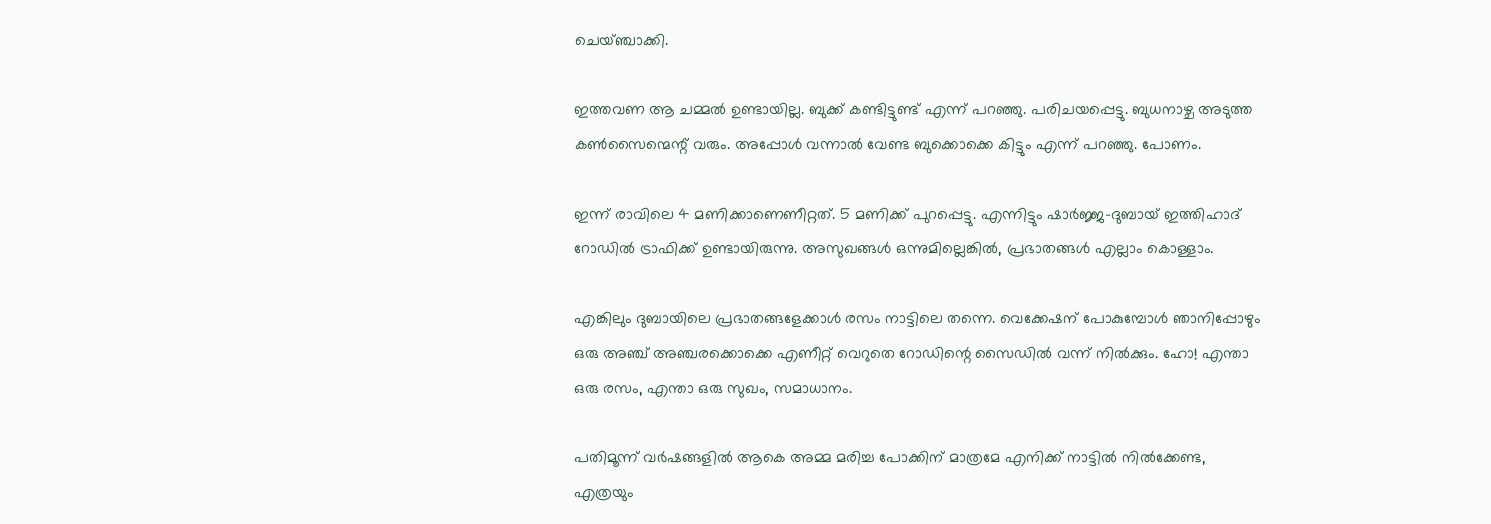ചെയ്ഞ്ചാക്കി.

ഇത്തവണ ആ ചമ്മല്‍ ഉണ്ടായില്ല. ബുക്ക് കണ്ടിട്ടുണ്ട് എന്ന് പറഞ്ഞു. പരിചയപ്പെട്ടു. ബുധനാഴ്ച അടുത്ത കണ്‍സൈന്മെന്റ് വരും. അപ്പോള്‍ വന്നാല്‍ വേണ്ട ബുക്കൊക്കെ കിട്ടും എന്ന് പറഞ്ഞു. പോണം.

ഇന്ന് രാവിലെ 4 മണിക്കാണെണീറ്റത്. 5 മണിക്ക് പുറപ്പെട്ടു. എന്നിട്ടും ഷാര്‍ജ്ജ-ദുബായ് ഇത്തിഹാദ് റോഡില്‍ ട്രാഫിക്ക് ഉണ്ടായിരുന്നു. അസുഖങ്ങള്‍ ഒന്നുമില്ലെങ്കില്‍, പ്രഭാതങ്ങള്‍ എല്ലാം കൊള്ളാം.

എങ്കിലും ദുബായിലെ പ്രഭാതങ്ങളേക്കാള്‍ രസം നാട്ടിലെ തന്നെ. വെക്കേഷന് പോകുമ്പോള്‍ ഞാനിപ്പോഴും ഒരു അഞ്ച് അഞ്ചരക്കൊക്കെ എണീറ്റ് വെറുതെ റോഡിന്റെ സൈഡില്‍ വന്ന് നില്‍ക്കും. ഹോ! എന്താ ഒരു രസം, എന്താ ഒരു സുഖം, സമാധാനം.

പതിമൂന്ന് വര്‍ഷങ്ങളില്‍ ആകെ അമ്മ മരിച്ച പോക്കിന് മാത്രമേ എനിക്ക് നാട്ടില്‍ നില്‍ക്കേണ്ട, എത്രയും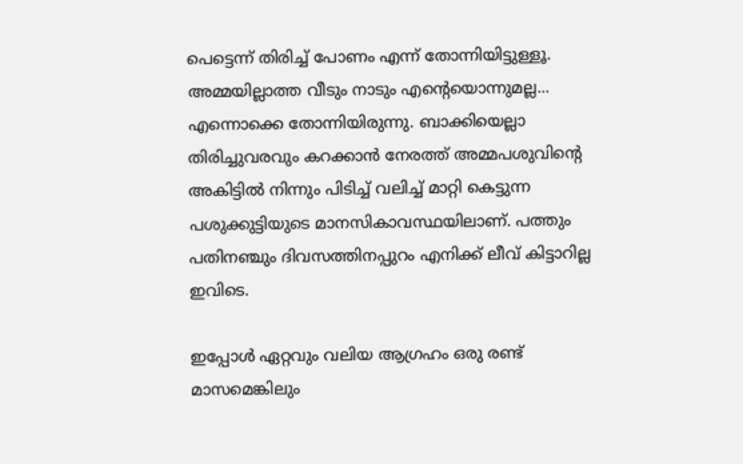പെട്ടെന്ന് തിരിച്ച് പോണം എന്ന് തോന്നിയിട്ടുള്ളൂ. അമ്മയില്ലാത്ത വീടും നാടും എന്റെയൊന്നുമല്ല... എന്നൊക്കെ തോന്നിയിരുന്നു. ബാക്കിയെല്ലാ തിരിച്ചുവരവും കറക്കാന്‍ നേരത്ത് അമ്മപശുവിന്റെ അകിട്ടില്‍ നിന്നും പിടിച്ച് വലിച്ച് മാറ്റി കെട്ടുന്ന പശുക്കുട്ടിയുടെ മാനസികാവസ്ഥയിലാണ്. പത്തും പതിനഞ്ചും ദിവസത്തിനപ്പുറം എനിക്ക് ലീവ് കിട്ടാറില്ല ഇവിടെ.

ഇപ്പോള്‍ ഏറ്റവും വലിയ ആഗ്രഹം ഒരു രണ്ട് മാസമെങ്കിലും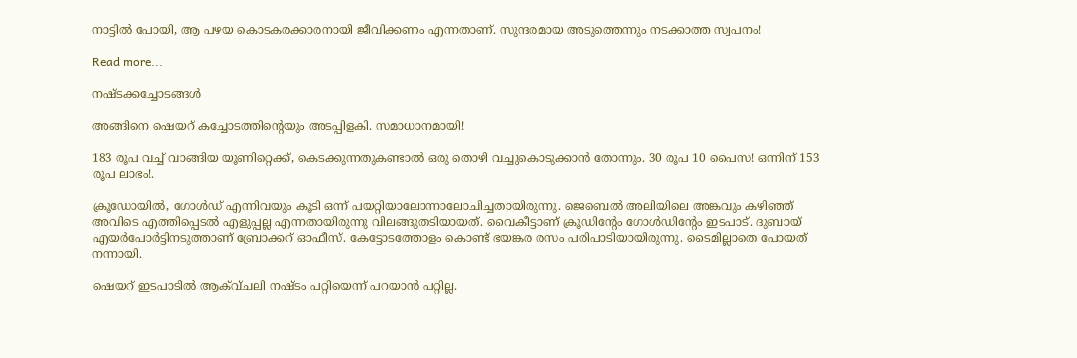നാട്ടില്‍ പോയി, ആ പഴയ കൊടകരക്കാരനായി ജീവിക്കണം എന്നതാണ്. സുന്ദരമായ അടുത്തെന്നും നടക്കാത്ത സ്വപനം!

Read more...

നഷ്ടക്കച്ചോടങ്ങള്‍

അങ്ങിനെ ഷെയറ് കച്ചോടത്തിന്റെയും അടപ്പിളകി. സമാധാനമായി!

183 രൂപ വച്ച് വാങ്ങിയ യൂണിറ്റെക്ക്, കെടക്കുന്നതുകണ്ടാല്‍ ഒരു തൊഴി വച്ചുകൊടുക്കാന്‍ തോന്നും. 30 രൂപ 10 പൈസ! ഒന്നിന് 153 രൂപ ലാഭം!.

ക്രൂഡോയില്‍, ഗോള്‍ഡ് എന്നിവയും കൂടി ഒന്ന് പയറ്റിയാലോന്നാലോചിച്ചതായിരുന്നു. ജെബെല്‍ അലിയിലെ അങ്കവും കഴിഞ്ഞ് അവിടെ എത്തിപ്പെടല്‍ എളുപ്പല്ല എന്നതായിരുന്നു വിലങ്ങുതടിയായത്. വൈകീട്ടാണ് ക്രൂഡിന്റേം ഗോള്‍ഡിന്റേം ഇടപാട്. ദുബായ് എയര്‍പോര്‍ട്ടിനടുത്താണ് ബ്രോക്കറ് ഓഫീസ്. കേട്ടോടത്തോളം കൊണ്ട് ഭയങ്കര രസം പരിപാടിയായിരുന്നു. ടൈമില്ലാതെ പോയത് നന്നായി.

ഷെയറ് ഇടപാടില്‍ ആക്വ്ചലി നഷ്ടം പറ്റിയെന്ന് പറയാന്‍ പറ്റില്ല.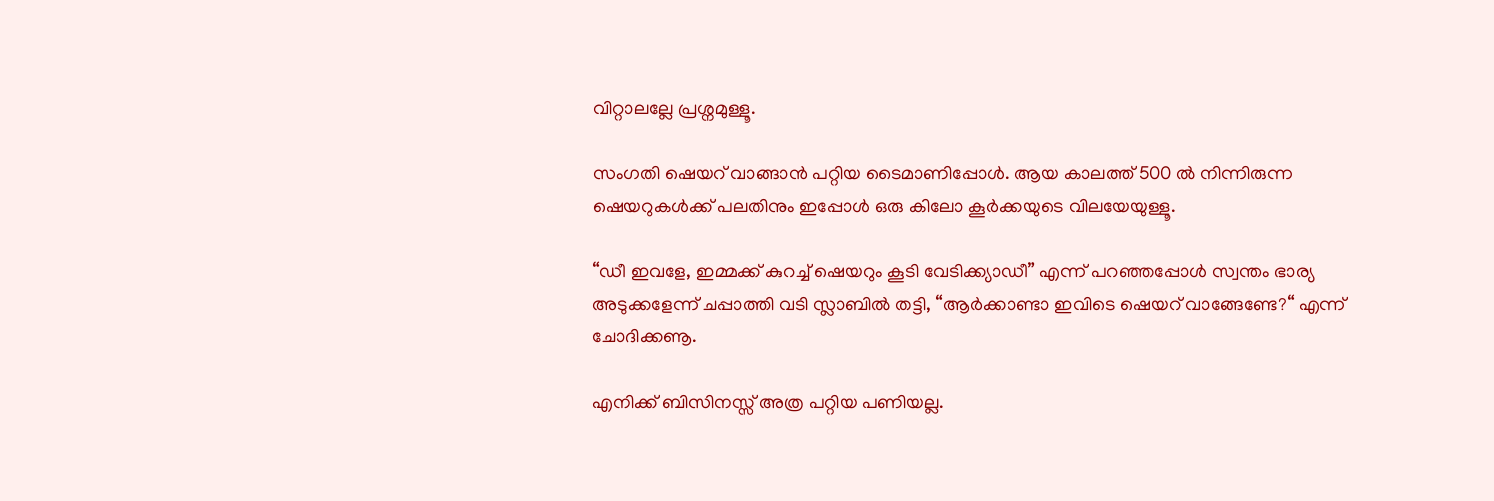വിറ്റാലല്ലേ പ്രശ്നമുള്ളൂ.

സംഗതി ഷെയറ് വാങ്ങാന്‍ പറ്റിയ ടൈമാണിപ്പോള്‍. ആയ കാലത്ത് 500 ല്‍ നിന്നിരുന്ന ഷെയറുകള്‍ക്ക് പലതിനും ഇപ്പോള്‍ ഒരു കിലോ കൂര്‍ക്കയുടെ വിലയേയുള്ളൂ.

“ഡീ ഇവളേ, ഇമ്മക്ക് കുറച്ച് ഷെയറും കൂടി വേടിക്ക്യാഡീ” എന്ന് പറഞ്ഞപ്പോള്‍ സ്വന്തം ഭാര്യ അടുക്കളേന്ന് ചപ്പാത്തി വടി സ്ലാബില്‍ തട്ടി, “ആര്‍ക്കാണ്ടാ ഇവിടെ ഷെയറ് വാങ്ങേണ്ടേ?“ എന്ന് ചോദിക്കണൂ.

എനിക്ക് ബിസിനസ്സ് അത്ര പറ്റിയ പണിയല്ല.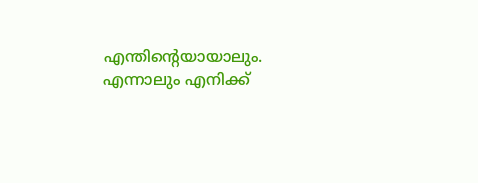എന്തിന്റെയായാലും. എന്നാലും എനിക്ക്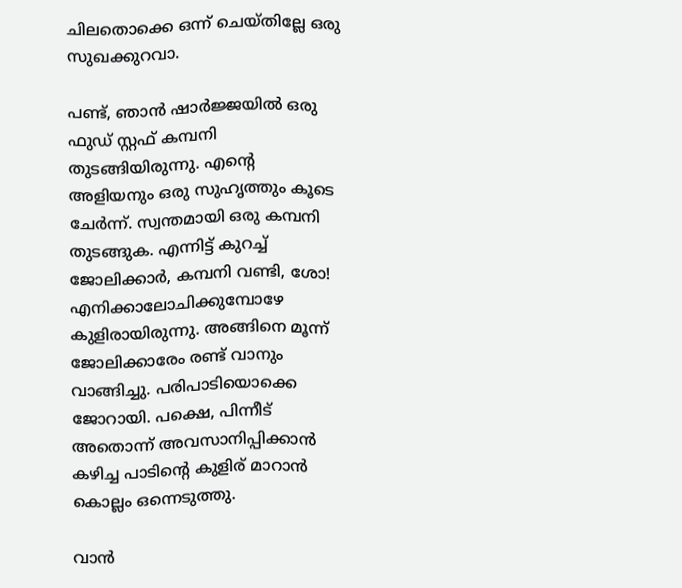ചിലതൊക്കെ ഒന്ന് ചെയ്തില്ലേ ഒരു സുഖക്കുറവാ.

പണ്ട്, ഞാന്‍ ഷാര്‍ജ്ജയില്‍ ഒരു ഫുഡ് സ്റ്റഫ് കമ്പനി തുടങ്ങിയിരുന്നു. എന്റെ അളിയനും ഒരു സുഹൃത്തും കൂടെ ചേര്‍ന്ന്. സ്വന്തമായി ഒരു കമ്പനി തുടങ്ങുക. എന്നിട്ട് കുറച്ച് ജോലിക്കാര്‍, കമ്പനി വണ്ടി, ശോ! എനിക്കാലോചിക്കുമ്പോഴേ കുളിരായിരുന്നു. അങ്ങിനെ മൂന്ന് ജോലിക്കാരേം രണ്ട് വാനും വാങ്ങിച്ചു. പരിപാടിയൊക്കെ ജോറായി. പക്ഷെ, പിന്നീട് അതൊന്ന് അവസാനിപ്പിക്കാന്‍ കഴിച്ച പാടിന്റെ കുളിര് മാറാന്‍ കൊല്ലം ഒന്നെടുത്തു.

വാന്‍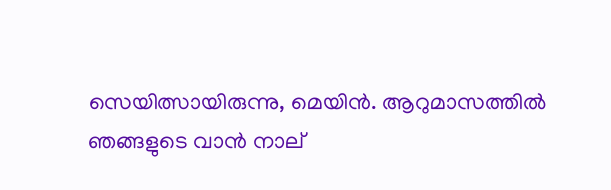സെയിത്സായിരുന്നു, മെയിന്‍. ആറുമാസത്തില്‍ ഞങ്ങളുടെ വാന്‍ നാല്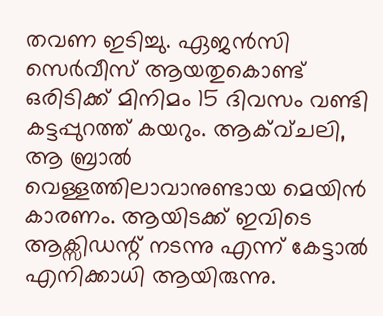തവണ ഇടിച്ചു. ഏജന്‍സി സെര്‍വീസ് ആയതുകൊണ്ട് ഒരിടിക്ക് മിനിമം 15 ദിവസം വണ്ടി കട്ടപ്പുറത്ത് കയറും. ആക്വ്ചലി, ആ ബ്രാല്‍ വെള്ളത്തിലാവാനുണ്ടായ മെയിന്‍ കാരണം. ആയിടക്ക് ഇവിടെ ആക്സിഡന്റ് നടന്നു എന്ന് കേട്ടാല്‍ എനിക്കാധി ആയിരുന്നു.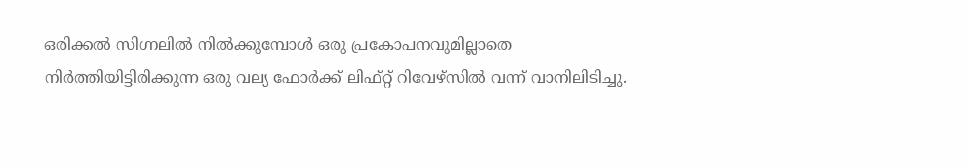ഒരിക്കല്‍ സിഗ്നലില്‍ നില്‍ക്കുമ്പോള്‍ ഒരു പ്രകോപനവുമില്ലാതെ നിര്‍ത്തിയിട്ടിരിക്കുന്ന ഒരു വല്യ ഫോര്‍ക്ക് ലിഫ്റ്റ് റിവേഴ്സില്‍ വന്ന് വാനിലിടിച്ചു.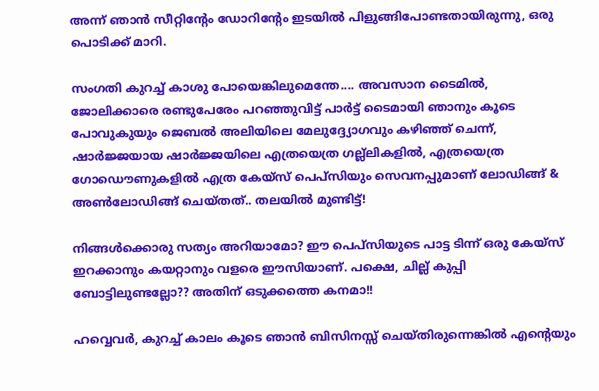അന്ന് ഞാന്‍ സീറ്റിന്റേം ഡോറിന്റേം ഇടയില്‍ പിളുങ്ങിപോണ്ടതായിരുന്നു, ഒരു പൊടിക്ക് മാറി.

സംഗതി കുറച്ച് കാശു പോയെങ്കിലുമെന്തേ.... അവസാന ടൈമില്‍, ജോലിക്കാരെ രണ്ടുപേരേം പറഞ്ഞുവിട്ട് പാര്‍ട്ട് ടൈമായി ഞാനും കൂടെ പോവുകുയും ജെബല്‍ അലിയിലെ മേലുദ്ദ്യോഗവും കഴിഞ്ഞ് ചെന്ന്, ഷാര്‍ജ്ജയായ ഷാര്‍ജ്ജയിലെ എത്രയെത്ര ഗല്ല്ലികളില്‍, എത്രയെത്ര ഗോഡൌണുകളില്‍ എത്ര കേയ്സ് പെപ്സിയും സെവനപ്പുമാണ് ലോഡിങ്ങ് & അണ്‍ലോഡിങ്ങ് ചെയ്തത്.. തലയില്‍ മുണ്ടിട്ട്!

നിങ്ങള്‍ക്കൊരു സത്യം അറിയാമോ? ഈ പെപ്സിയുടെ പാട്ട ടിന്ന് ഒരു കേയ്സ് ഇറക്കാനും കയറ്റാനും വളരെ ഈസിയാണ്. പക്ഷെ, ചില്ല് കുപ്പി ബോട്ടിലുണ്ടല്ലോ?? അതിന് ഒടുക്കത്തെ കനമാ!!

ഹവ്വെവര്‍, കുറച്ച് കാലം കൂടെ ഞാന്‍ ബിസിനസ്സ് ചെയ്തിരുന്നെങ്കില്‍ എന്റെയും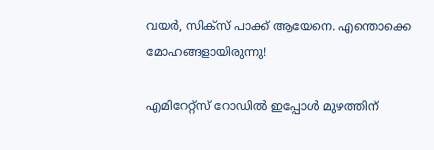വയര്‍, സിക്സ് പാക്ക് ആയേനെ. എന്തൊക്കെ മോഹങ്ങളായിരുന്നു!

എമിറേറ്റ്സ് റോഡില്‍ ഇപ്പോള്‍ മുഴത്തിന്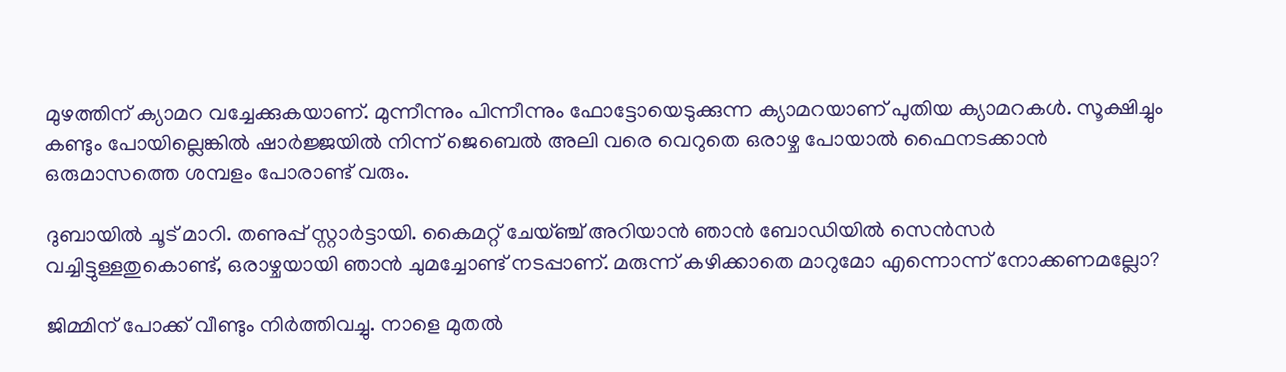മുഴത്തിന് ക്യാമറ വച്ചേക്കുകയാണ്. മുന്നീന്നും പിന്നീന്നും ഫോട്ടോയെടുക്കുന്ന ക്യാമറയാണ് പുതിയ ക്യാമറകള്‍. സൂക്ഷിച്ചും കണ്ടും പോയില്ലെങ്കില്‍ ഷാര്‍ജ്ജയില്‍ നിന്ന് ജെബെല്‍ അലി വരെ വെറുതെ ഒരാഴ്ച പോയാല്‍ ഫൈനടക്കാന്‍ ഒരുമാസത്തെ ശമ്പളം പോരാണ്ട് വരും.

ദുബായില്‍ ചൂട് മാറി. തണുപ്പ് സ്റ്റാര്‍ട്ടായി. കൈമറ്റ് ചേയ്ഞ്ച് അറിയാന്‍ ഞാന്‍ ബോഡിയില്‍ സെന്‍സര്‍ വച്ചിട്ടുള്ളതുകൊണ്ട്, ഒരാഴ്ചയായി ഞാന്‍ ചുമച്ചോണ്ട് നടപ്പാണ്. മരുന്ന് കഴിക്കാതെ മാറുമോ എന്നൊന്ന് നോക്കണമല്ലോ?

ജിമ്മിന് പോക്ക് വീണ്ടും നിര്‍ത്തിവച്ചു. നാളെ മുതല്‍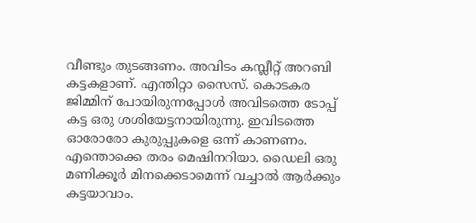വീണ്ടും തുടങ്ങണം. അവിടം കമ്പ്ലീറ്റ് അറബി കട്ടകളാണ്. എന്തിറ്റാ സൈസ്. കൊടകര ജിമ്മിന് പോയിരുന്നപ്പോള്‍ അവിടത്തെ ടോപ്പ് കട്ട ഒരു ശശിയേട്ടനായിരുന്നു. ഇവിടത്തെ ഓരോരോ കുരുപ്പുകളെ ഒന്ന് കാണണം. എന്തൊക്കെ തരം മെഷിനറിയാ. ഡൈലി ഒരു മണിക്കൂര്‍ മിനക്കെടാമെന്ന് വച്ചാല്‍ ആര്‍ക്കും കട്ടയാവാം.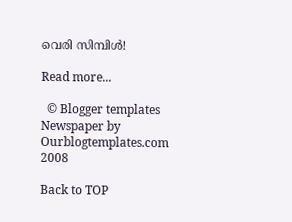വെരി സിമ്പിള്‍!

Read more...

  © Blogger templates Newspaper by Ourblogtemplates.com 2008

Back to TOP